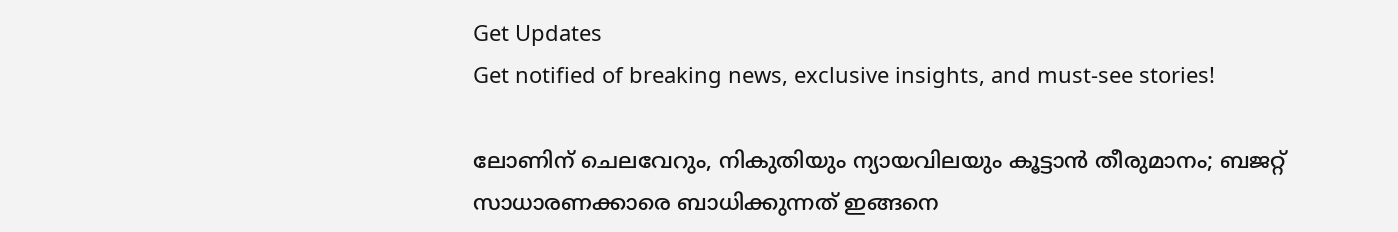Get Updates
Get notified of breaking news, exclusive insights, and must-see stories!

ലോണിന് ചെലവേറും, നികുതിയും ന്യായവിലയും കൂട്ടാൻ തീരുമാനം; ബജറ്റ് സാധാരണക്കാരെ ബാധിക്കുന്നത് ഇങ്ങനെ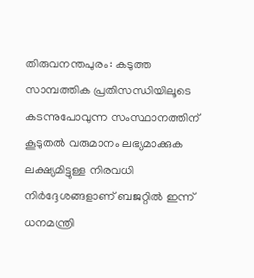തിരുവനന്തപുരം: കടുത്ത സാമ്പത്തിക പ്രതിസന്ധിയിലൂടെ കടന്നുപോവുന്ന സംസ്ഥാനത്തിന് കൂടുതൽ വരുമാനം ലഭ്യമാക്കുക ലക്ഷ്യമിട്ടുള്ള നിരവധി നിർദ്ദേശങ്ങളാണ് ബജറ്റിൽ ഇന്ന് ധനമന്ത്രി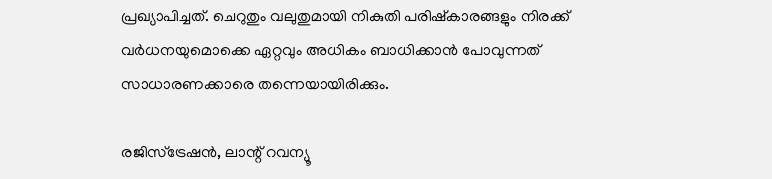പ്രഖ്യാപിച്ചത്. ചെറുതും വലുതുമായി നികുതി പരിഷ്‌കാരങ്ങളും നിരക്ക് വർധനയുമൊക്കെ ഏറ്റവും അധികം ബാധിക്കാൻ പോവുന്നത് സാധാരണക്കാരെ തന്നെയായിരിക്കും.

രജിസ്ട്രേഷൻ, ലാന്റ് റവന്യൂ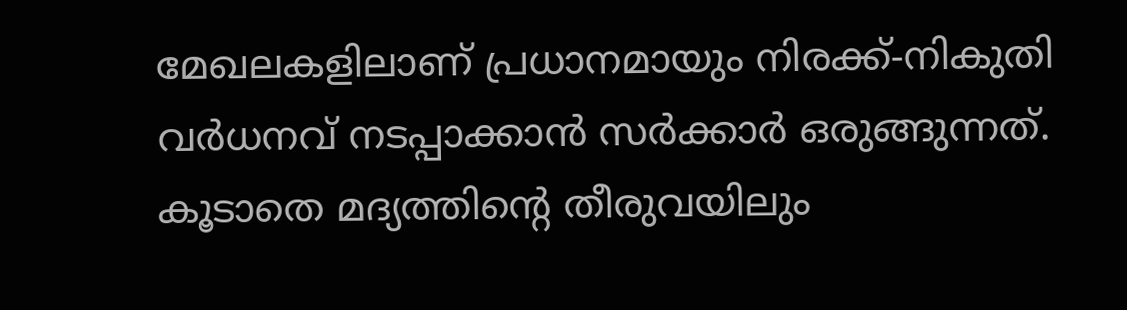മേഖലകളിലാണ് പ്രധാനമായും നിരക്ക്-നികുതി വർധനവ് നടപ്പാക്കാൻ സർക്കാർ ഒരുങ്ങുന്നത്. കൂടാതെ മദ്യത്തിന്റെ തീരുവയിലും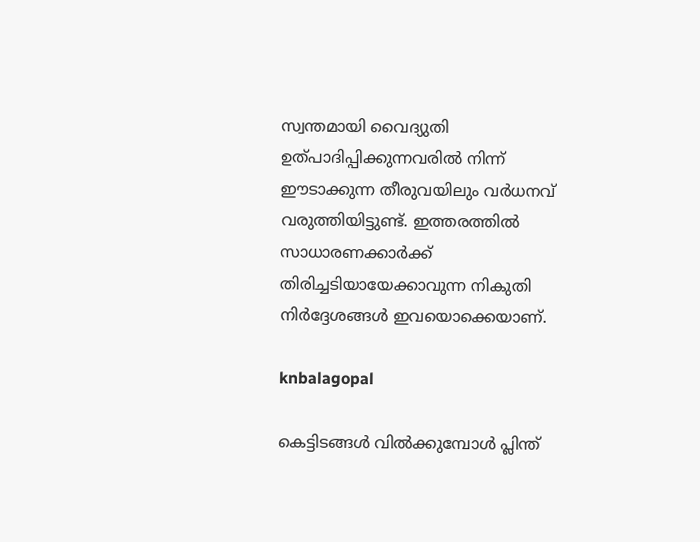സ്വന്തമായി വൈദ്യുതി ഉത്പാദിപ്പിക്കുന്നവരിൽ നിന്ന് ഈടാക്കുന്ന തീരുവയിലും വർധനവ് വരുത്തിയിട്ടുണ്ട്. ഇത്തരത്തിൽ സാധാരണക്കാർക്ക് തിരിച്ചടിയായേക്കാവുന്ന നികുതി നിർദ്ദേശങ്ങൾ ഇവയൊക്കെയാണ്.

knbalagopal

കെട്ടിടങ്ങൾ വിൽക്കുമ്പോൾ പ്ലിന്ത്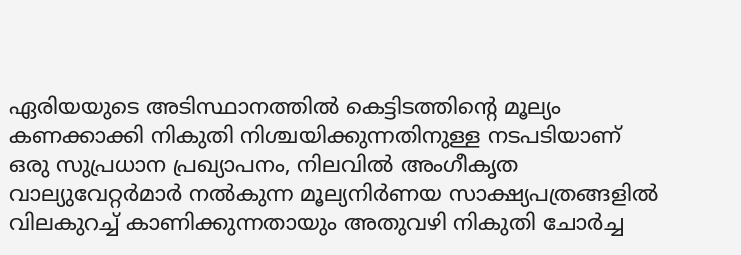ഏരിയയുടെ അടിസ്ഥാനത്തിൽ കെട്ടിടത്തിന്റെ മൂല്യം കണക്കാക്കി നികുതി നിശ്ചയിക്കുന്നതിനുള്ള നടപടിയാണ് ഒരു സുപ്രധാന പ്രഖ്യാപനം, നിലവിൽ അംഗീകൃത വാല്യുവേറ്റര്‍മാര്‍ നൽകുന്ന മൂല്യനിര്‍ണയ സാക്ഷ്യപത്രങ്ങളിൽ വിലകുറച്ച് കാണിക്കുന്നതായും അതുവഴി നികുതി ചോര്‍ച്ച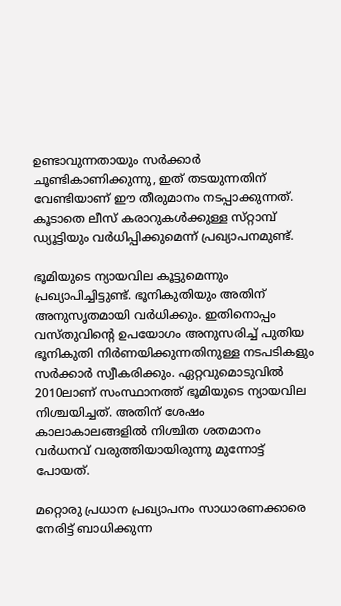ഉണ്ടാവുന്നതായും സർക്കാർ ചൂണ്ടികാണിക്കുന്നു, ഇത് തടയുന്നതിന് വേണ്ടിയാണ് ഈ തീരുമാനം നടപ്പാക്കുന്നത്. കൂടാതെ ലീസ് കരാറുകൾക്കുള്ള സ്‌റ്റാമ്പ് ഡ്യൂട്ടിയും വർധിപ്പിക്കുമെന്ന് പ്രഖ്യാപനമുണ്ട്.

ഭൂമിയുടെ ന്യായവില കൂട്ടുമെന്നും പ്രഖ്യാപിച്ചിട്ടുണ്ട്. ഭൂനികുതിയും അതിന് അനുസൃതമായി വർധിക്കും. ഇതിനൊപ്പം വസ്‌തുവിന്റെ ഉപയോഗം അനുസരിച്ച് പുതിയ ഭൂനികുതി നിര്‍ണയിക്കുന്നതിനുള്ള നടപടികളും സർക്കാർ സ്വീകരിക്കും. ഏറ്റവുമൊടുവിൽ 2010ലാണ് സംസ്ഥാനത്ത് ഭൂമിയുടെ ന്യായവില നിശ്ചയിച്ചത്. അതിന് ശേഷം കാലാകാലങ്ങളിൽ നിശ്ചിത ശതമാനം വര്‍ധനവ് വരുത്തിയായിരുന്നു മുന്നോട്ട് പോയത്.

മറ്റൊരു പ്രധാന പ്രഖ്യാപനം സാധാരണക്കാരെ നേരിട്ട് ബാധിക്കുന്ന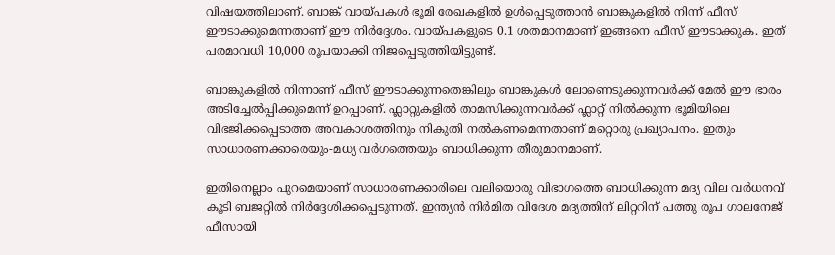വിഷയത്തിലാണ്. ബാങ്ക് വായ്‌പകൾ ഭൂമി രേഖകളിൽ ഉൾപ്പെടുത്താൻ ബാങ്കുകളിൽ നിന്ന് ഫീസ് ഈടാക്കുമെന്നതാണ് ഈ നിർദ്ദേശം. വായ്‌പകളുടെ 0.1 ശതമാനമാണ് ഇങ്ങനെ ഫീസ് ഈടാക്കുക. ഇത് പരമാവധി 10,000 രൂപയാക്കി നിജപ്പെടുത്തിയിട്ടുണ്ട്.

ബാങ്കുകളിൽ നിന്നാണ് ഫീസ് ഈടാക്കുന്നതെങ്കിലും ബാങ്കുകള്‍ ലോണെടുക്കുന്നവർക്ക് മേൽ ഈ ഭാരം അടിച്ചേൽപ്പിക്കുമെന്ന് ഉറപ്പാണ്. ഫ്ലാറ്റുകളിൽ താമസിക്കുന്നവർക്ക് ഫ്ലാറ്റ് നിൽക്കുന്ന ഭൂമിയിലെ വിഭജിക്കപ്പെടാത്ത അവകാശത്തിനും നികുതി നല്‍കണമെന്നതാണ് മറ്റൊരു പ്രഖ്യാപനം. ഇതും സാധാരണക്കാരെയും-മധ്യ വർഗത്തെയും ബാധിക്കുന്ന തീരുമാനമാണ്.

ഇതിനെല്ലാം പുറമെയാണ് സാധാരണക്കാരിലെ വലിയൊരു വിഭാഗത്തെ ബാധിക്കുന്ന മദ്യ വില വർധനവ് കൂടി ബജറ്റിൽ നിർദ്ദേശിക്കപ്പെടുന്നത്. ഇന്ത്യൻ നിര്‍മിത വിദേശ മദ്യത്തിന് ലിറ്ററിന് പത്തു രൂപ ഗാലനേജ് ഫീസായി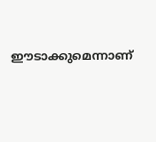ഈടാക്കുമെന്നാണ്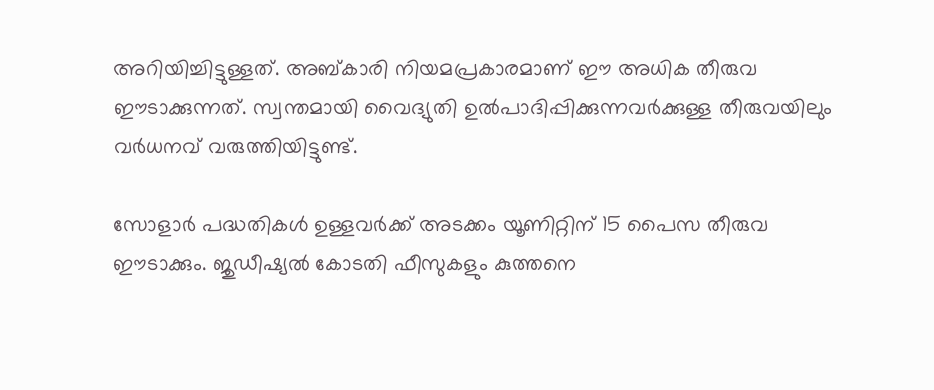അറിയിച്ചിട്ടുള്ളത്. അബ്‌കാരി നിയമപ്രകാരമാണ് ഈ അധിക തീരുവ ഈടാക്കുന്നത്. സ്വന്തമായി വൈദ്യുതി ഉൽപാദിപ്പിക്കുന്നവർക്കുള്ള തീരുവയിലും വർധനവ് വരുത്തിയിട്ടുണ്ട്.

സോളാർ പദ്ധതികൾ ഉള്ളവർക്ക് അടക്കം യൂണിറ്റിന് 15 പൈസ തീരുവ ഈടാക്കും. ജുഡീഷ്യൽ കോടതി ഫീസുകളും കുത്തനെ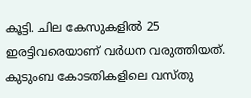കൂട്ടി. ചില കേസുകളിൽ 25 ഇരട്ടിവരെയാണ് വർധന വരുത്തിയത്. കുടുംബ കോടതികളിലെ വസ്‌തു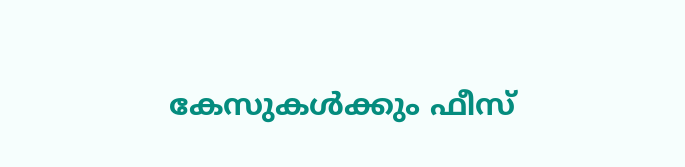കേസുകൾക്കും ഫീസ്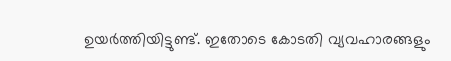ഉയർത്തിയിട്ടുണ്ട്. ഇതോടെ കോടതി വ്യവഹാരങ്ങളും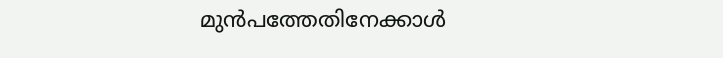മുൻപത്തേതിനേക്കാൾ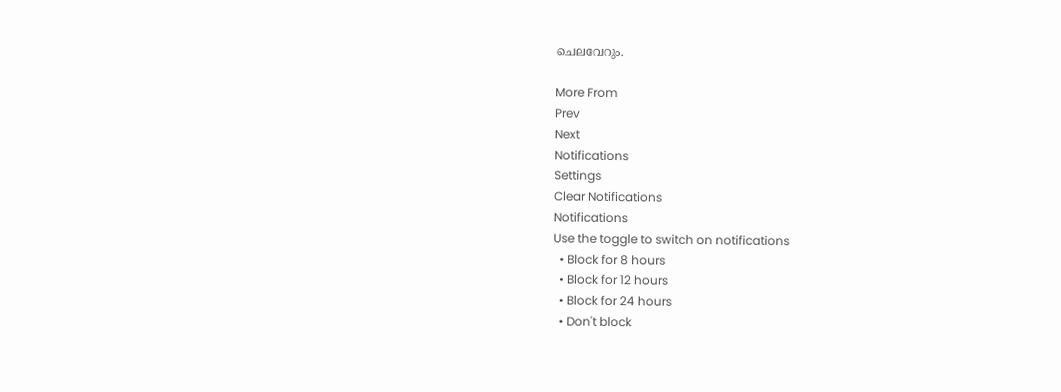ചെലവേറും.

More From
Prev
Next
Notifications
Settings
Clear Notifications
Notifications
Use the toggle to switch on notifications
  • Block for 8 hours
  • Block for 12 hours
  • Block for 24 hours
  • Don't block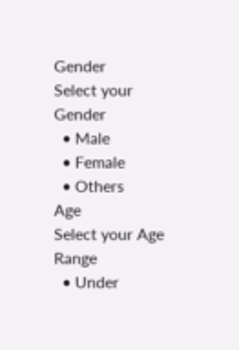Gender
Select your Gender
  • Male
  • Female
  • Others
Age
Select your Age Range
  • Under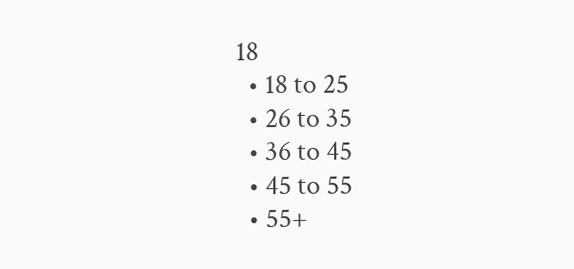18
  • 18 to 25
  • 26 to 35
  • 36 to 45
  • 45 to 55
  • 55+